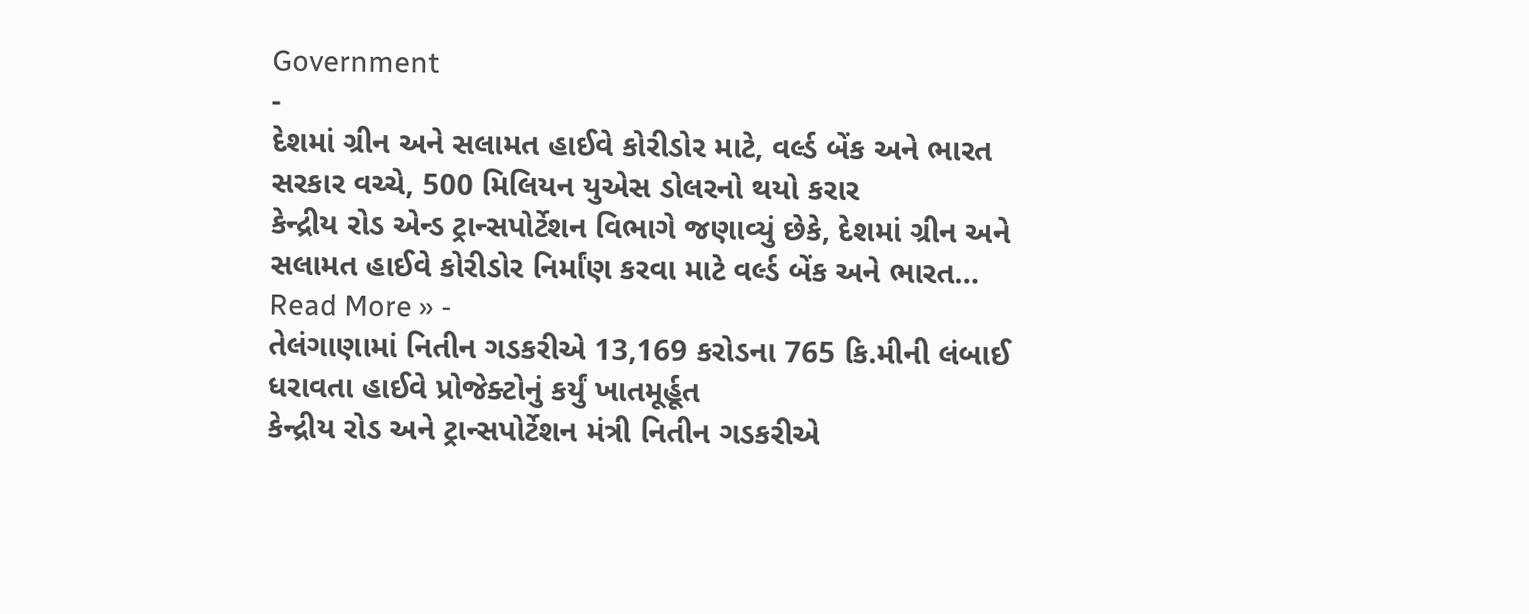Government
-
દેશમાં ગ્રીન અને સલામત હાઈવે કોરીડોર માટે, વર્લ્ડ બેંક અને ભારત સરકાર વચ્ચે, 500 મિલિયન યુએસ ડોલરનો થયો કરાર
કેન્દ્રીય રોડ એન્ડ ટ્રાન્સપોર્ટેશન વિભાગે જણાવ્યું છેકે, દેશમાં ગ્રીન અને સલામત હાઈવે કોરીડોર નિર્માંણ કરવા માટે વર્લ્ડ બેંક અને ભારત…
Read More » -
તેલંગાણામાં નિતીન ગડકરીએ 13,169 કરોડના 765 કિ.મીની લંબાઈ ધરાવતા હાઈવે પ્રોજેક્ટોનું કર્યું ખાતમૂર્હૂત
કેન્દ્રીય રોડ અને ટ્રાન્સપોર્ટેશન મંત્રી નિતીન ગડકરીએ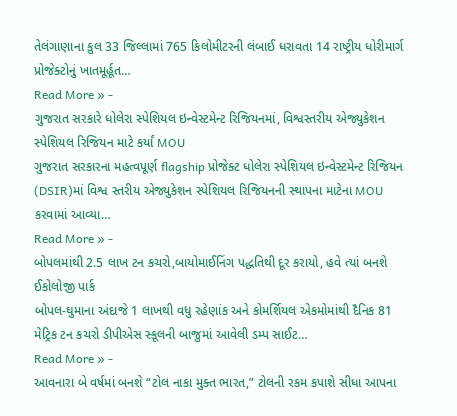તેલંગાણાના કુલ 33 જિલ્લામાં 765 કિલોમીટરની લંબાઈ ધરાવતા 14 રાષ્ટ્રીય ધોરીમાર્ગ પ્રોજેક્ટોનું ખાતમૂર્હૂત…
Read More » -
ગુજરાત સરકારે ધોલેરા સ્પેશિયલ ઇન્વેસ્ટમેન્ટ રિજિયનમાં, વિશ્વસ્તરીય એજ્યુકેશન સ્પેશિયલ રિજિયન માટે કર્યાં MOU
ગુજરાત સરકારના મહત્વપૂર્ણ flagship પ્રોજેક્ટ ધોલેરા સ્પેશિયલ ઇન્વેસ્ટમેન્ટ રિજિયન (DSIR)માં વિશ્વ સ્તરીય એજ્યુકેશન સ્પેશિયલ રિજિયનની સ્થાપના માટેના MOU કરવામાં આવ્યા…
Read More » -
બોપલમાંથી 2.5 લાખ ટન કચરો,બાયોમાઈનિંગ પદ્ધતિથી દૂર કરાયો, હવે ત્યાં બનશે ઈકોલોજી પાર્ક
બોપલ-ઘુમાના અંદાજે 1 લાખથી વધુ રહેણાંક અને કોમર્શિયલ એકમોમાંથી દૈનિક 81 મેટ્રિક ટન કચરો ડીપીએસ સ્કૂલની બાજુમાં આવેલી ડમ્પ સાઈટ…
Read More » -
આવનારા બે વર્ષમાં બનશે “ટોલ નાકા મુક્ત ભારત,” ટોલની રકમ કપાશે સીધા આપના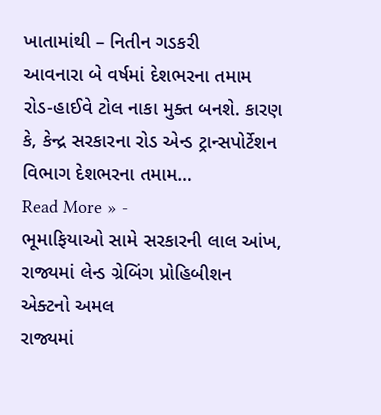ખાતામાંથી – નિતીન ગડકરી
આવનારા બે વર્ષમાં દેશભરના તમામ રોડ-હાઈવે ટોલ નાકા મુક્ત બનશે. કારણ કે, કેન્દ્ર સરકારના રોડ એન્ડ ટ્રાન્સપોર્ટેશન વિભાગ દેશભરના તમામ…
Read More » -
ભૂમાફિયાઓ સામે સરકારની લાલ આંખ, રાજ્યમાં લેન્ડ ગ્રેબિંગ પ્રોહિબીશન એક્ટનો અમલ
રાજ્યમાં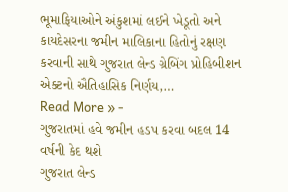ભૂમાફિયાઓને અંકુશમાં લઈને ખેડૂતો અને કાયદેસરના જમીન માલિકાના હિતોનું રક્ષણ કરવાની સાથે ગુજરાત લેન્ડ ગ્રેબિંગ પ્રોહિબીશન એક્ટનો ઐતિહાસિક નિર્ણય,…
Read More » -
ગુજરાતમાં હવે જમીન હડપ કરવા બદલ 14 વર્ષની કેદ થશે
ગુજરાત લેન્ડ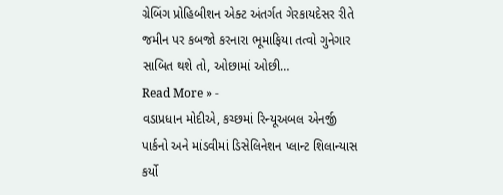ગ્રેબિંગ પ્રોહિબીશન એક્ટ અંતર્ગત ગેરકાયદેસર રીતે જમીન પર કબજો કરનારા ભૂમાફિયા તત્વો ગુનેગાર સાબિત થશે તો, ઓછામાં ઓછી…
Read More » -
વડાપ્રધાન મોદીએ, કચ્છમાં રિન્યૂઅબલ એનર્જી પાર્કનો અને માંડવીમાં ડિસેલિનેશન પ્લાન્ટ શિલાન્યાસ કર્યો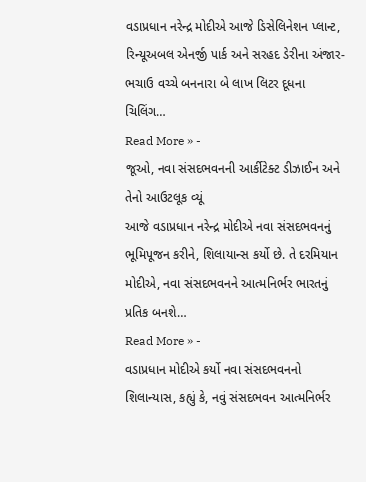વડાપ્રધાન નરેન્દ્ર મોદીએ આજે ડિસેલિનેશન પ્લાન્ટ, રિન્યૂઅબલ એનર્જી પાર્ક અને સરહદ ડેરીના અંજાર-ભચાઉ વચ્ચે બનનારા બે લાખ લિટર દૂધના ચિલિંગ…
Read More » -
જૂઓ, નવા સંસદભવનની આર્કીટેક્ટ ડીઝાઈન અને તેનો આઉટલૂક વ્યૂં
આજે વડાપ્રધાન નરેન્દ્ર મોદીએ નવા સંસદભવનનું ભૂમિપૂજન કરીને, શિલાયાન્સ કર્યો છે. તે દરમિયાન મોદીએ, નવા સંસદભવનને આત્મનિર્ભર ભારતનું પ્રતિક બનશે…
Read More » -
વડાપ્રધાન મોદીએ કર્યો નવા સંસદભવનનો શિલાન્યાસ, કહ્યું કે, નવું સંસદભવન આત્મનિર્ભર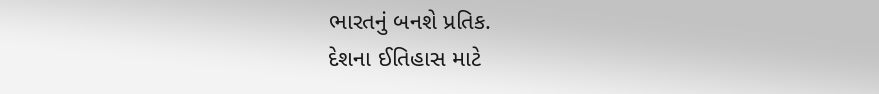ભારતનું બનશે પ્રતિક.
દેશના ઈતિહાસ માટે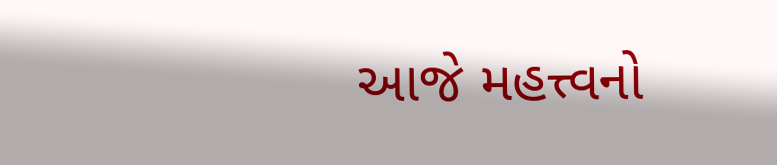આજે મહત્ત્વનો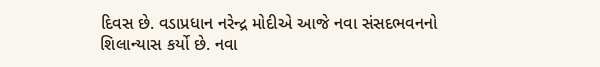દિવસ છે. વડાપ્રધાન નરેન્દ્ર મોદીએ આજે નવા સંસદભવનનો શિલાન્યાસ કર્યો છે. નવા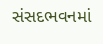સંસદભવનમાં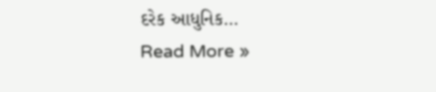દરેક આધુનિક…
Read More »